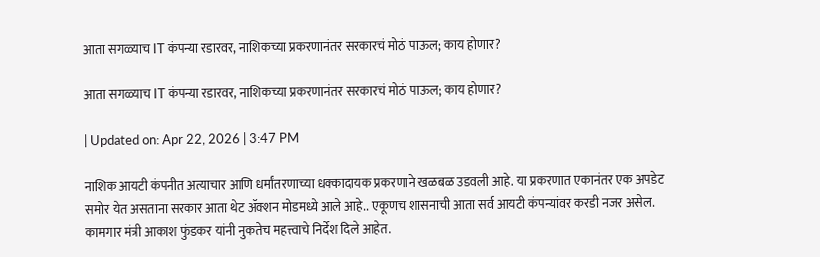आता सगळ्याच IT कंपन्या रडारवर, नाशिकच्या प्रकरणानंतर सरकारचं मोठं पाऊल; काय होणार?

आता सगळ्याच IT कंपन्या रडारवर, नाशिकच्या प्रकरणानंतर सरकारचं मोठं पाऊल; काय होणार?

| Updated on: Apr 22, 2026 | 3:47 PM

नाशिक आयटी कंपनीत अत्याचार आणि धर्मांतरणाच्या धक्कादायक प्रकरणाने खळबळ उडवली आहे. या प्रकरणात एकानंतर एक अपडेट समोर येत असताना सरकार आता थेट ॲक्शन मोडमध्ये आले आहे.. एकूणच शासनाची आता सर्व आयटी कंपन्यांवर करडी नजर असेल. कामगार मंत्री आकाश फुंडकर यांनी नुकतेच महत्त्वाचे निर्देश दिले आहेत.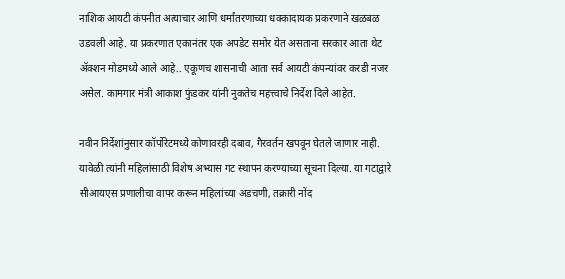नाशिक आयटी कंपनीत अत्याचार आणि धर्मांतरणाच्या धक्कादायक प्रकरणाने खळबळ उडवली आहे. या प्रकरणात एकानंतर एक अपडेट समोर येत असताना सरकार आता थेट ॲक्शन मोडमध्ये आले आहे.. एकूणच शासनाची आता सर्व आयटी कंपन्यांवर करडी नजर असेल. कामगार मंत्री आकाश फुंडकर यांनी नुकतेच महत्त्वाचे निर्देश दिले आहेत.

नवीन निर्देशांनुसार कॉर्पोरेटमध्ये कोणावरही दबाव, गैरवर्तन खपवून घेतले जाणार नाही. यावेळी त्यांनी महिलांसाठी विशेष अभ्यास गट स्थापन करण्याच्या सूचना दिल्या. या गटाद्वारे सीआयएस प्रणालीचा वापर करून महिलांच्या अडचणी, तक्रारी नोंद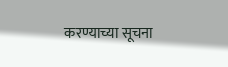करण्याच्या सूचना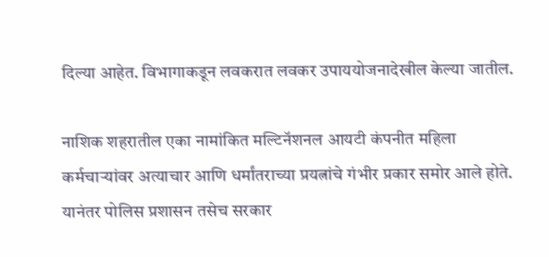दिल्या आहेत. विभागाकडून लवकरात लवकर उपाययोजनादेखील केल्या जातील.

नाशिक शहरातील एका नामांकित मल्टिनॅशनल आयटी कंपनीत महिला कर्मचाऱ्यांवर अत्याचार आणि धर्मांतराच्या प्रयत्नांचे गंभीर प्रकार समोर आले होते. यानंतर पोलिस प्रशासन तसेच सरकार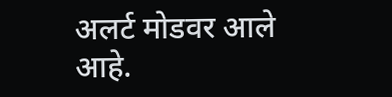अलर्ट मोडवर आले आहे.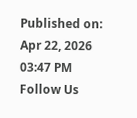Published on: Apr 22, 2026 03:47 PM
Follow Us